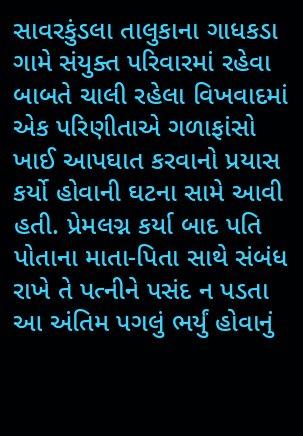સાવરકુંડલા તાલુકાના ગાધકડા ગામે સંયુક્ત પરિવારમાં રહેવા બાબતે ચાલી રહેલા વિખવાદમાં એક પરિણીતાએ ગળાફાંસો ખાઈ આપઘાત કરવાનો પ્રયાસ કર્યો હોવાની ઘટના સામે આવી હતી. પ્રેમલગ્ન કર્યા બાદ પતિ પોતાના માતા-પિતા સાથે સંબંધ રાખે તે પત્નીને પસંદ ન પડતા આ અંતિમ પગલું ભર્યું હોવાનું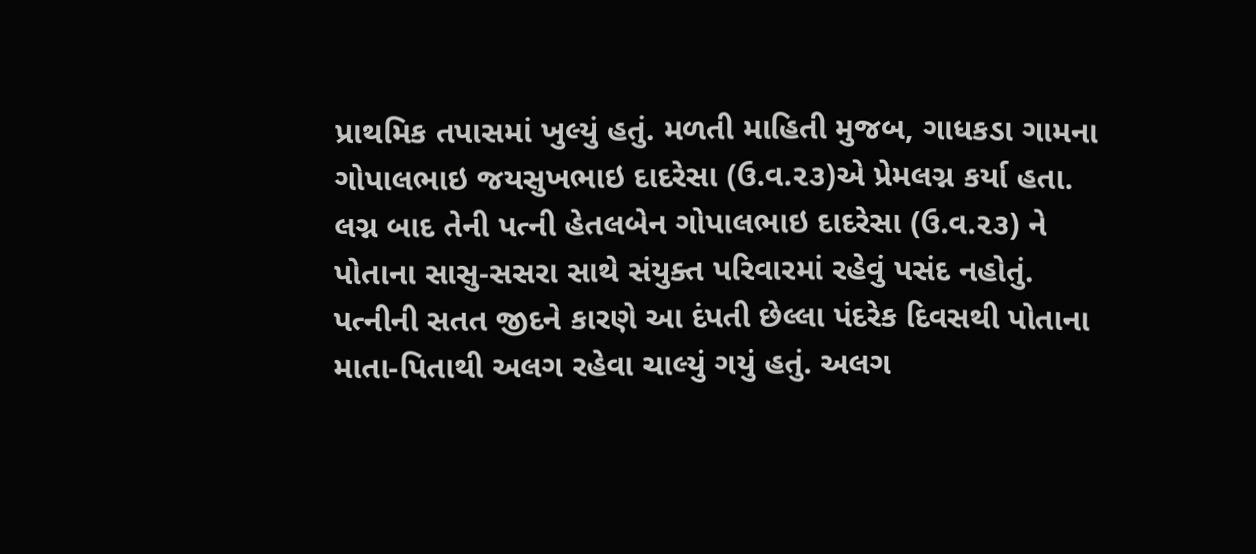પ્રાથમિક તપાસમાં ખુલ્યું હતું. મળતી માહિતી મુજબ, ગાધકડા ગામના ગોપાલભાઇ જયસુખભાઇ દાદરેસા (ઉ.વ.૨૩)એ પ્રેમલગ્ન કર્યા હતા. લગ્ન બાદ તેની પત્ની હેતલબેન ગોપાલભાઇ દાદરેસા (ઉ.વ.૨૩) ને પોતાના સાસુ-સસરા સાથે સંયુક્ત પરિવારમાં રહેવું પસંદ નહોતું. પત્નીની સતત જીદને કારણે આ દંપતી છેલ્લા પંદરેક દિવસથી પોતાના માતા-પિતાથી અલગ રહેવા ચાલ્યું ગયું હતું. અલગ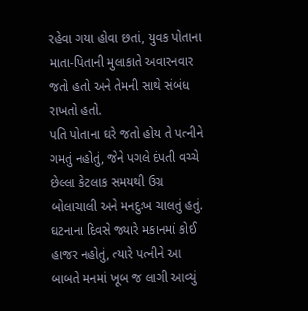રહેવા ગયા હોવા છતાં, યુવક પોતાના માતા-પિતાની મુલાકાતે અવારનવાર જતો હતો અને તેમની સાથે સંબંધ રાખતો હતો.
પતિ પોતાના ઘરે જતો હોય તે પત્નીને ગમતું નહોતું, જેને પગલે દંપતી વચ્ચે છેલ્લા કેટલાક સમયથી ઉગ્ર બોલાચાલી અને મનદુઃખ ચાલતું હતું. ઘટનાના દિવસે જ્યારે મકાનમાં કોઈ હાજર નહોતું, ત્યારે પત્નીને આ બાબતે મનમાં ખૂબ જ લાગી આવ્યું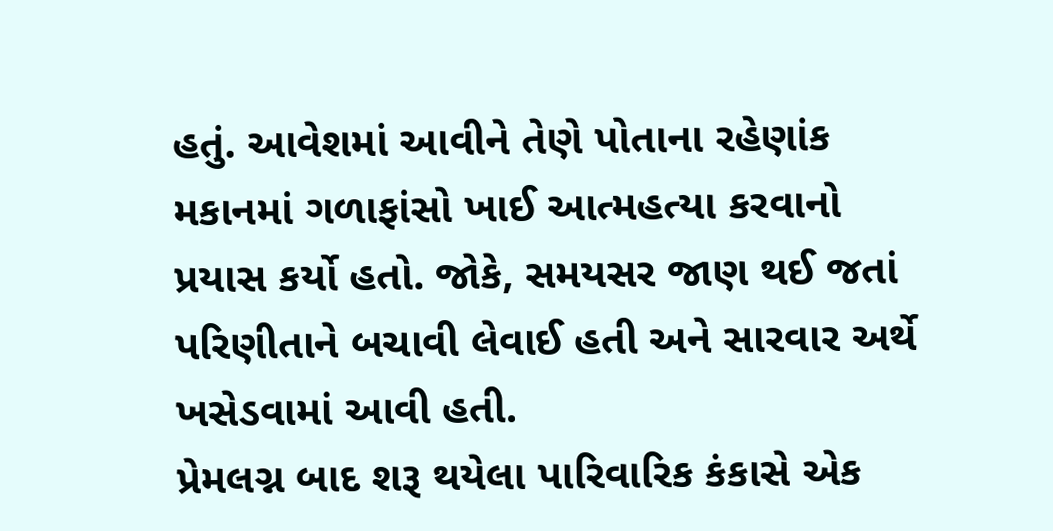હતું. આવેશમાં આવીને તેણે પોતાના રહેણાંક મકાનમાં ગળાફાંસો ખાઈ આત્મહત્યા કરવાનો પ્રયાસ કર્યો હતો. જોકે, સમયસર જાણ થઈ જતાં પરિણીતાને બચાવી લેવાઈ હતી અને સારવાર અર્થે ખસેડવામાં આવી હતી.
પ્રેમલગ્ન બાદ શરૂ થયેલા પારિવારિક કંકાસે એક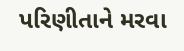પરિણીતાને મરવા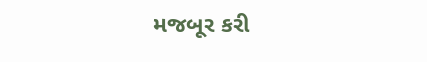મજબૂર કરી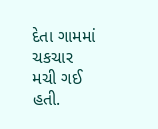દેતા ગામમાં ચકચાર મચી ગઈ હતી.